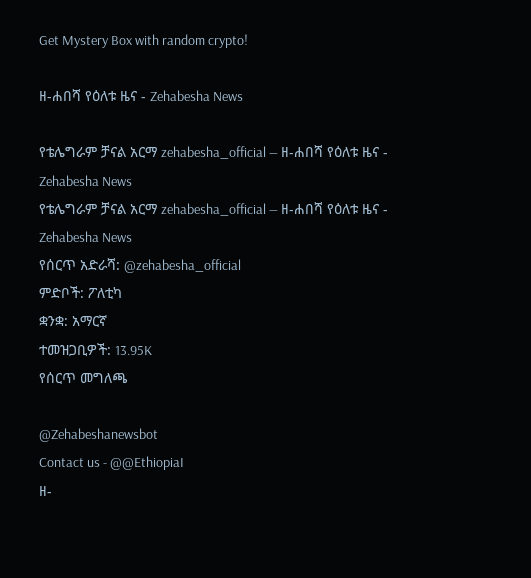Get Mystery Box with random crypto!

ዘ-ሐበሻ የዕለቱ ዜና - Zehabesha News

የቴሌግራም ቻናል አርማ zehabesha_official — ዘ-ሐበሻ የዕለቱ ዜና - Zehabesha News
የቴሌግራም ቻናል አርማ zehabesha_official — ዘ-ሐበሻ የዕለቱ ዜና - Zehabesha News
የሰርጥ አድራሻ: @zehabesha_official
ምድቦች: ፖለቲካ
ቋንቋ: አማርኛ
ተመዝጋቢዎች: 13.95K
የሰርጥ መግለጫ

@Zehabeshanewsbot
Contact us - @@EthiopiaI
ዘ-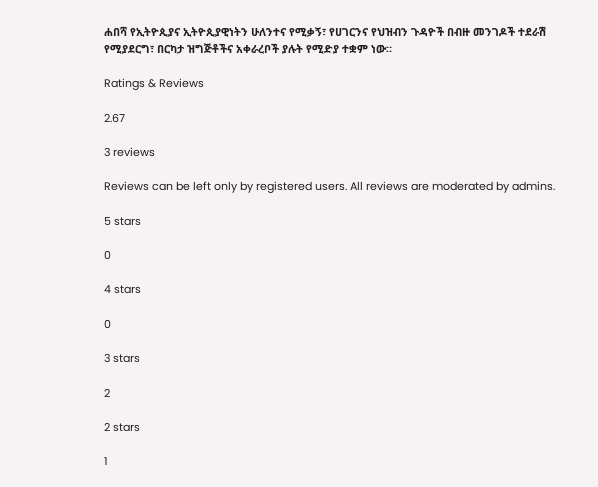ሐበሻ የኢትዮጲያና ኢትዮጲያዊነትን ሁለንተና የሚቃኝ፣ የሀገርንና የህዝብን ጉዳዮች በብዙ መንገዶች ተደራሽ የሚያደርግ፣ በርካታ ዝግጅቶችና አቀራረቦች ያሉት የሚድያ ተቋም ነው።

Ratings & Reviews

2.67

3 reviews

Reviews can be left only by registered users. All reviews are moderated by admins.

5 stars

0

4 stars

0

3 stars

2

2 stars

1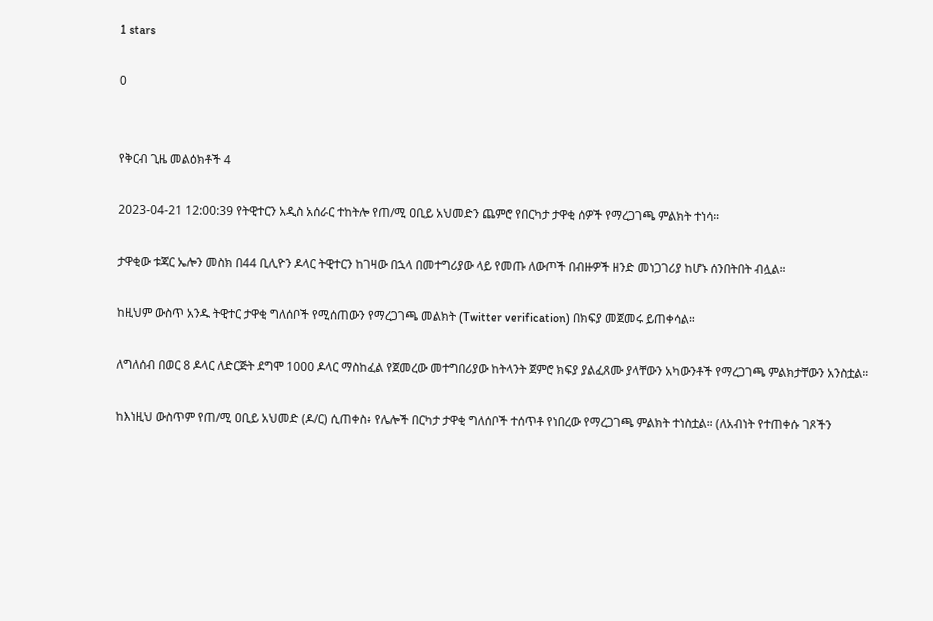1 stars

0


የቅርብ ጊዜ መልዕክቶች 4

2023-04-21 12:00:39 የትዊተርን አዲስ አሰራር ተከትሎ የጠ/ሚ ዐቢይ አህመድን ጨምሮ የበርካታ ታዋቂ ሰዎች የማረጋገጫ ምልክት ተነሳ።

ታዋቂው ቱጃር ኤሎን መስክ በ44 ቢሊዮን ዶላር ትዊተርን ከገዛው በኋላ በመተግሪያው ላይ የመጡ ለውጦች በብዙዎች ዘንድ መነጋገሪያ ከሆኑ ሰንበትበት ብሏል።

ከዚህም ውስጥ አንዱ ትዊተር ታዋቂ ግለሰቦች የሚሰጠውን የማረጋገጫ መልክት (Twitter verification) በክፍያ መጀመሩ ይጠቀሳል።

ለግለሰብ በወር 8 ዶላር ለድርጅት ደግሞ 1000 ዶላር ማስከፈል የጀመረው መተግበሪያው ከትላንት ጀምሮ ክፍያ ያልፈጸሙ ያላቸውን አካውንቶች የማረጋገጫ ምልክታቸውን አንስቷል።

ከእነዚህ ውስጥም የጠ/ሚ ዐቢይ አህመድ (ዶ/ር) ሲጠቀስ፥ የሌሎች በርካታ ታዋቂ ግለሰቦች ተሰጥቶ የነበረው የማረጋገጫ ምልክት ተነስቷል። (ለአብነት የተጠቀሱ ገጾችን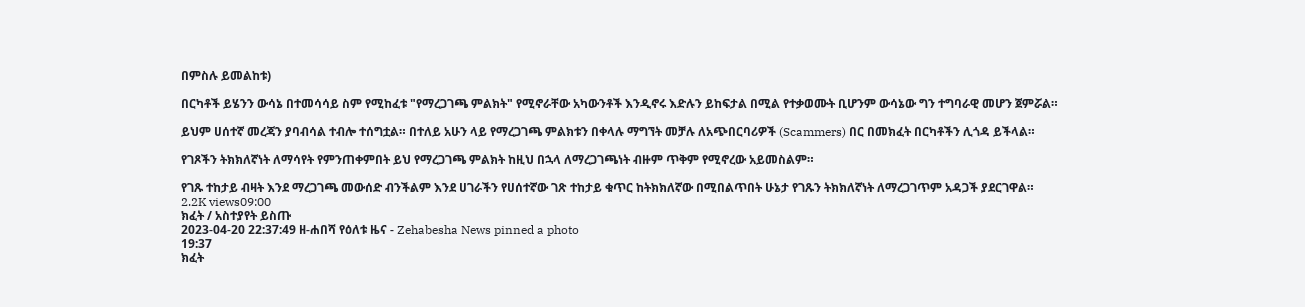በምስሉ ይመልከቱ)

በርካቶች ይሄንን ውሳኔ በተመሳሳይ ስም የሚከፈቱ "የማረጋገጫ ምልክት" የሚኖራቸው አካውንቶች እንዲኖሩ እድሉን ይከፍታል በሚል የተቃወሙት ቢሆንም ውሳኔው ግን ተግባራዊ መሆን ጀምሯል።

ይህም ሀሰተኛ መረጃን ያባብሳል ተብሎ ተሰግቷል። በተለይ አሁን ላይ የማረጋገጫ ምልክቱን በቀላሉ ማግኘት መቻሉ ለአጭበርባሪዎች (Scammers) በር በመክፈት በርካቶችን ሊጎዳ ይችላል።

የገጾችን ትክክለኛነት ለማሳየት የምንጠቀምበት ይህ የማረጋገጫ ምልክት ከዚህ በኋላ ለማረጋገጫነት ብዙም ጥቅም የሚኖረው አይመስልም።

የገጹ ተከታይ ብዛት እንደ ማረጋገጫ መውሰድ ብንችልም እንደ ሀገራችን የሀሰተኛው ገጽ ተከታይ ቁጥር ከትክክለኛው በሚበልጥበት ሁኔታ የገጹን ትክክለኛነት ለማረጋገጥም አዳጋች ያደርገዋል።
2.2K views09:00
ክፈት / አስተያየት ይስጡ
2023-04-20 22:37:49 ዘ-ሐበሻ የዕለቱ ዜና - Zehabesha News pinned a photo
19:37
ክፈት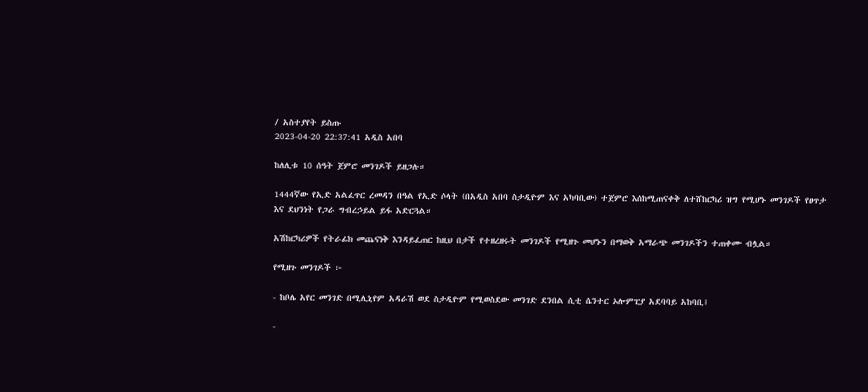/ አስተያየት ይስጡ
2023-04-20 22:37:41 አዲስ አበባ

ከለሊቱ 10 ሰዓት ጀምሮ መንገዶች ይዘጋሉ።

1444ኛው የኢድ አልፈጥር ረመዳን በዓል የኢድ ሶላት (በአዲስ አበባ ስታዲዮም እና አካባቢው) ተጀምሮ እሰከሚጠናቀቅ ለተሸከርካሪ ዝግ የሚሆኑ መንገዶች የፀጥታ እና ደህንነት የጋራ ግብረኃይል ይፋ አድርጓል።

አሽከርካሪዎች የትራፊክ መጨናነቅ እንዳይፈጠር ከዚህ በታች የተዘረዘሩት መንገዶች የሚዘጉ መሆኑን በማወቅ አማራጭ መንገዶችን ተጠቀሙ ብሏል።

የሚዘጉ መንገዶች ፦

- ከቦሌ አየር መንገድ በሚሊኒየም አዳራሽ ወደ ስታዲዮም የሚወስደው መንገድ ደንበል ሲቲ ሴንተር ኦሎምፒያ አደባባይ አከባቢ፤

-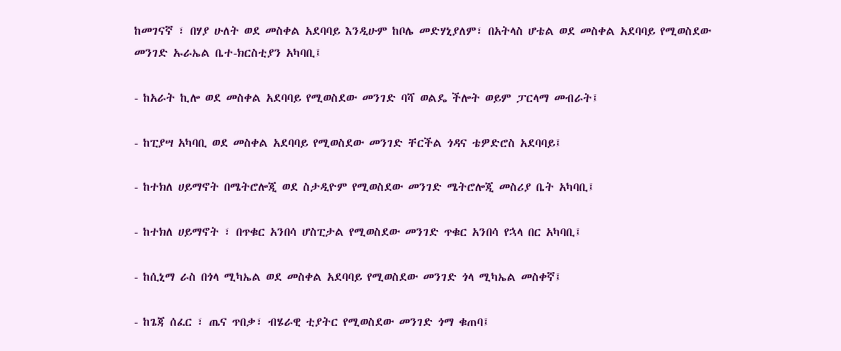ከመገናኛ ፣ በሃያ ሁለት ወደ መስቀል አደባባይ እንዲሁም ከቦሌ መድሃኒያለም፣ በአትላስ ሆቴል ወደ መስቀል አደባባይ የሚወስደው መንገድ ኡራኤል ቤተ-ክርስቲያን አካባቢ፤

- ከአራት ኪሎ ወደ መስቀል አደባባይ የሚወስደው መንገድ ባሻ ወልዴ ችሎት ወይም ፓርላማ መብራት፤

- ከፒያሣ አካባቢ ወደ መስቀል አደባባይ የሚወስደው መንገድ ቸርችል ጎዳና ቴዎድሮስ አደባባይ፤

- ከተክለ ሀይማኖት በሜትሮሎጂ ወደ ስታዲዮም የሚወስደው መንገድ ሜትሮሎጂ መስሪያ ቤት አካባቢ፤

- ከተክለ ሀይማኖት ፣ በጥቁር አንበሳ ሆስፒታል የሚወስደው መንገድ ጥቁር አንበሳ የኋላ በር አካባቢ፤

- ከሲኒማ ራስ በጎላ ሚካኤል ወደ መስቀል አደባባይ የሚወስደው መንገድ ጎላ ሚካኤል መስቀኛ፤

- ከጌጃ ሰፈር ፣ ጤና ጥበቃ፣ ብሄራዊ ቲያትር የሚወስደው መንገድ ጎማ ቁጠባ፤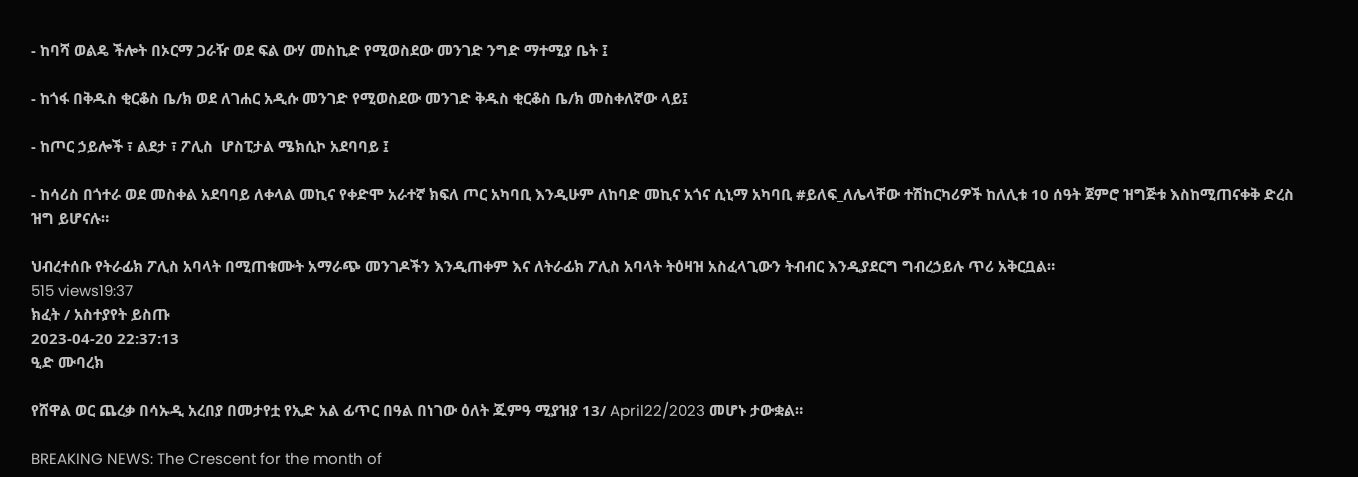- ከባሻ ወልዴ ችሎት በኦርማ ጋራዥ ወደ ፍል ውሃ መስኪድ የሚወስደው መንገድ ንግድ ማተሚያ ቤት ፤

- ከጎፋ በቅዱስ ቂርቆስ ቤ/ክ ወደ ለገሐር አዲሱ መንገድ የሚወስደው መንገድ ቅዱስ ቂርቆስ ቤ/ክ መስቀለኛው ላይ፤

- ከጦር ኃይሎች ፣ ልደታ ፣ ፖሊስ  ሆስፒታል ሜክሲኮ አደባባይ ፤

- ከሳሪስ በጎተራ ወደ መስቀል አደባባይ ለቀላል መኪና የቀድሞ አራተኛ ክፍለ ጦር አካባቢ እንዲሁም ለከባድ መኪና አጎና ሲኒማ አካባቢ #ይለፍ_ለሌላቸው ተሽከርካሪዎች ከለሊቱ 10 ሰዓት ጀምሮ ዝግጅቱ እስከሚጠናቀቅ ድረስ ዝግ ይሆናሉ።

ህብረተሰቡ የትራፊክ ፖሊስ አባላት በሚጠቁሙት አማራጭ መንገዶችን እንዲጠቀም እና ለትራፊክ ፖሊስ አባላት ትዕዛዝ አስፈላጊውን ትብብር እንዲያደርግ ግብረኃይሉ ጥሪ አቅርቧል።
515 views19:37
ክፈት / አስተያየት ይስጡ
2023-04-20 22:37:13
ዒድ ሙባረክ

የሸዋል ወር ጨረቃ በሳኡዲ አረበያ በመታየቷ የኢድ አል ፊጥር በዓል በነገው ዕለት ጁምዓ ሚያዝያ 13/ April22/2023 መሆኑ ታውቋል።

BREAKING NEWS: The Crescent for the month of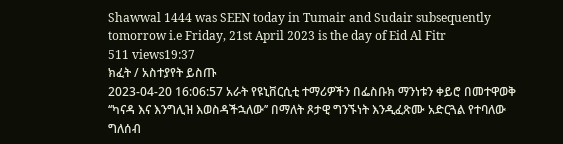Shawwal 1444 was SEEN today in Tumair and Sudair subsequently tomorrow i.e Friday, 21st April 2023 is the day of Eid Al Fitr
511 views19:37
ክፈት / አስተያየት ይስጡ
2023-04-20 16:06:57 አራት የዩኒቨርሲቲ ተማሪዎችን በፌስቡክ ማንነቱን ቀይሮ በመተዋወቅ ‘‘ካናዳ እና እንግሊዝ እወስዳችኋለው’’ በማለት ጾታዊ ግንኙነት እንዲፈጽሙ አድርጓል የተባለው ግለሰብ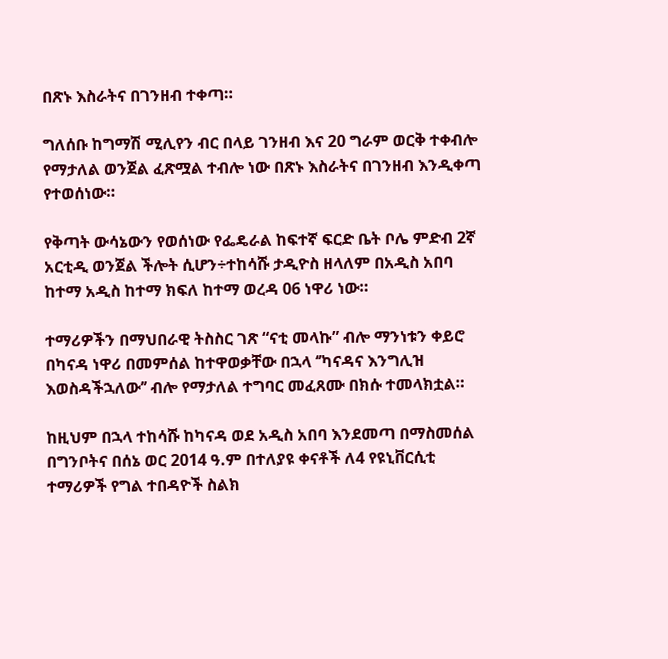በጽኑ እስራትና በገንዘብ ተቀጣ።

ግለሰቡ ከግማሽ ሚሊየን ብር በላይ ገንዘብ እና 20 ግራም ወርቅ ተቀብሎ የማታለል ወንጀል ፈጽሟል ተብሎ ነው በጽኑ እስራትና በገንዘብ እንዲቀጣ የተወሰነው።

የቅጣት ውሳኔውን የወሰነው የፌዴራል ከፍተኛ ፍርድ ቤት ቦሌ ምድብ 2ኛ አርቲዲ ወንጀል ችሎት ሲሆን÷ተከሳሹ ታዲዮስ ዘላለም በአዲስ አበባ ከተማ አዲስ ከተማ ክፍለ ከተማ ወረዳ 06 ነዋሪ ነው።

ተማሪዎችን በማህበራዊ ትስስር ገጽ “ናቲ መላኩ” ብሎ ማንነቱን ቀይሮ በካናዳ ነዋሪ በመምሰል ከተዋወቃቸው በኋላ ‘’ካናዳና እንግሊዝ እወስዳችኋለው’’ ብሎ የማታለል ተግባር መፈጸሙ በክሱ ተመላክቷል።

ከዚህም በኋላ ተከሳሹ ከካናዳ ወደ አዲስ አበባ እንደመጣ በማስመሰል በግንቦትና በሰኔ ወር 2014 ዓ.ም በተለያዩ ቀናቶች ለ4 የዩኒቨርሲቲ ተማሪዎች የግል ተበዳዮች ስልክ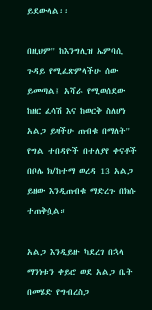ይደውላል፡፡

በዚህም'' ከእንግሊዝ ኤምባሲ ጉዳይ የሚፈጽምላችሁ ሰው ይመጣል፤ አሻራ የሚወሰደው ከዘር ፈሳሽ እና ከወርቅ ስለሆነ አልጋ ይዛችሁ ጠብቁ በማለት'' የግል ተበዳዮች በተለያየ ቀናቶች በቦሌ ክ/ከተማ ወረዳ 13 አልጋ ይዘው እንዲጠብቁ ማድረጉ በክሱ ተጠቅሷል።

አልጋ እንዲይዙ ካደረገ በኋላ ማንነቱን ቀይሮ ወደ አልጋ ቤት በመሄድ የግብረስጋ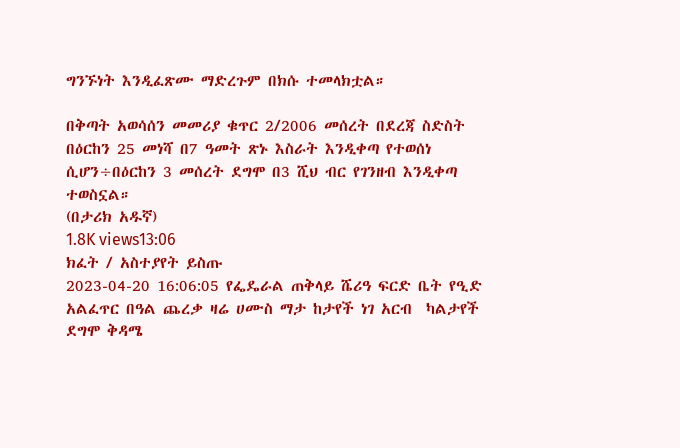ግንኙነት እንዲፈጽሙ ማድረጉም በክሱ ተመላክቷል።

በቅጣት አወሳሰን መመሪያ ቁጥር 2/2006 መሰረት በደረጃ ስድስት በዕርከን 25 መነሻ በ7 ዓመት ጽኑ እስራት እንዲቀጣ የተወሰነ ሲሆን÷በዕርከን 3 መሰረት ደግሞ በ3 ሺህ ብር የገንዘብ እንዲቀጣ ተወስኗል።
(በታሪክ አዱኛ)
1.8K views13:06
ክፈት / አስተያየት ይስጡ
2023-04-20 16:06:05 የፌዴራል ጠቅላይ ሼሪዓ ፍርድ ቤት የዒድ አልፈጥር በዓል ጨረቃ ዛሬ ሀሙስ ማታ ከታየች ነገ አርብ  ካልታየች ደግሞ ቅዳሜ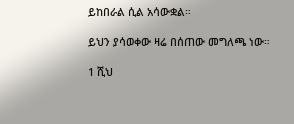ይከበራል ሲል አሳውቋል።

ይህን ያሳወቀው ዛሬ በሰጠው መግለጫ ነው።

1 ሺህ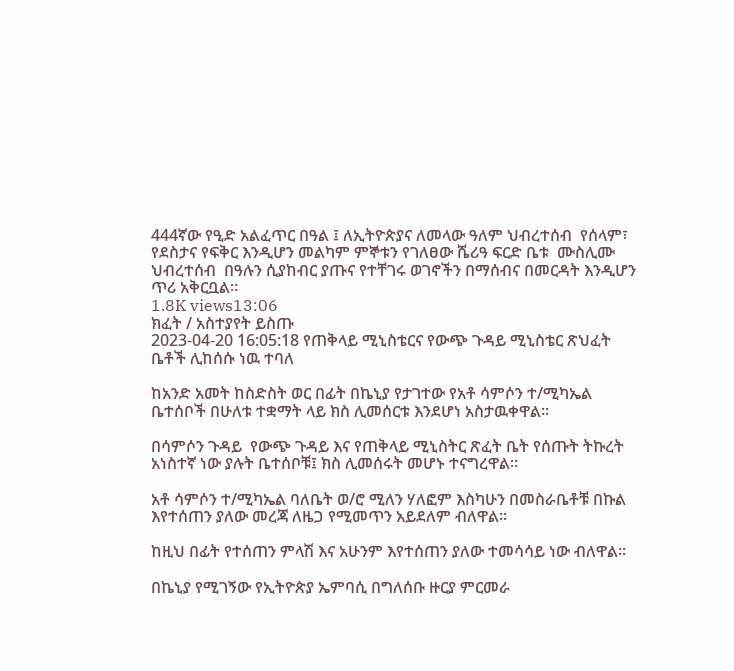444ኛው የዒድ አልፈጥር በዓል ፤ ለኢትዮጵያና ለመላው ዓለም ህብረተሰብ  የሰላም፣ የደስታና የፍቅር እንዲሆን መልካም ምኞቱን የገለፀው ሼሪዓ ፍርድ ቤቱ  ሙስሊሙ ህብረተሰብ  በዓሉን ሲያከብር ያጡና የተቸገሩ ወገኖችን በማሰብና በመርዳት እንዲሆን ጥሪ አቅርቧል።
1.8K views13:06
ክፈት / አስተያየት ይስጡ
2023-04-20 16:05:18 የጠቅላይ ሚኒስቴርና የውጭ ጉዳይ ሚኒስቴር ጽህፈት ቤቶች ሊከሰሱ ነዉ ተባለ

ከአንድ አመት ከስድስት ወር በፊት በኬኒያ የታገተው የአቶ ሳምሶን ተ/ሚካኤል  ቤተሰቦች በሁለቱ ተቋማት ላይ ክስ ሊመሰርቱ እንደሆነ አስታዉቀዋል፡፡

በሳምሶን ጉዳይ  የውጭ ጉዳይ እና የጠቅላይ ሚኒስትር ጽፈት ቤት የሰጡት ትኩረት አነስተኛ ነው ያሉት ቤተሰቦቹ፤ ክስ ሊመሰሩት መሆኑ ተናግረዋል፡፡

አቶ ሳምሶን ተ/ሚካኤል ባለቤት ወ/ሮ ሚለን ሃለፎም እስካሁን በመስራቤቶቹ በኩል እየተሰጠን ያለው መረጃ ለዜጋ የሚመጥን አይደለም ብለዋል፡፡

ከዚህ በፊት የተሰጠን ምላሽ እና አሁንም እየተሰጠን ያለው ተመሳሳይ ነው ብለዋል፡፡

በኬኒያ የሚገኝው የኢትዮጵያ ኤምባሲ በግለሰቡ ዙርያ ምርመራ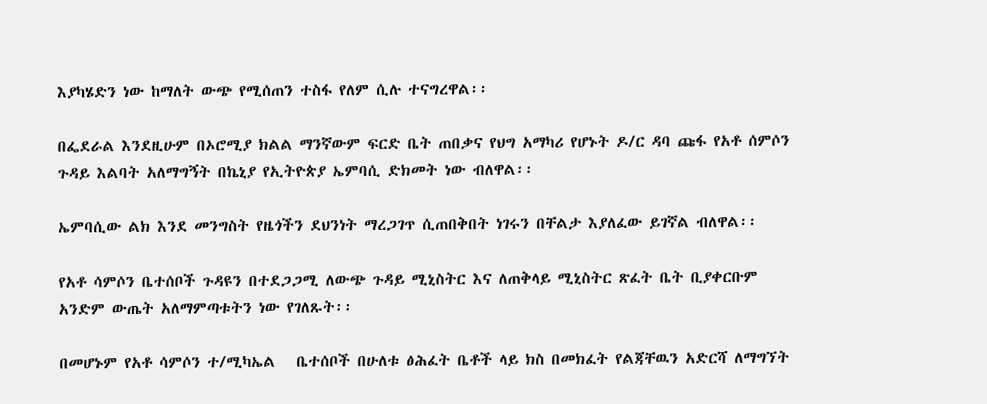እያካሄድን ነው ከማለት ውጭ የሚሰጠን ተስፋ የለም ሲሉ ተናግረዋል፡፡

በፌደራል እንደዚሁም በኦሮሚያ ክልል ማንኛውም ፍርድ ቤት ጠበቃና የህግ አማካሪ የሆኑት ዶ/ር ዳባ ጩፋ የአቶ ሰምሶን ጉዳይ እልባት አለማግኝት በኬኒያ የኢትዮጵያ ኤምባሲ ድክመት ነው ብለዋል፡፡

ኤምባሲው ልክ እንደ መንግስት የዜጎችን ደህንነት ማረጋገጥ ሲጠበቅበት ነገሩን በቸልታ እያለፈው ይገኛል ብለዋል፡፡

የአቶ ሳምሶን ቤተሰቦች ጉዳዩን በተደጋጋሚ ለውጭ ጉዳይ ሚኒስትር እና ለጠቅላይ ሚኒስትር ጽፈት ቤት ቢያቀርቡም አንድም ውጤት አለማምጣቱትን ነው የገለጹት፡፡

በመሆኑም የአቶ ሳምሶን ተ/ሚካኤል   ቤተሰቦች በሁለቱ ፅሕፈት ቤቶች ላይ ክስ በመክፈት የልጃቸዉን አድርሻ ለማግኘት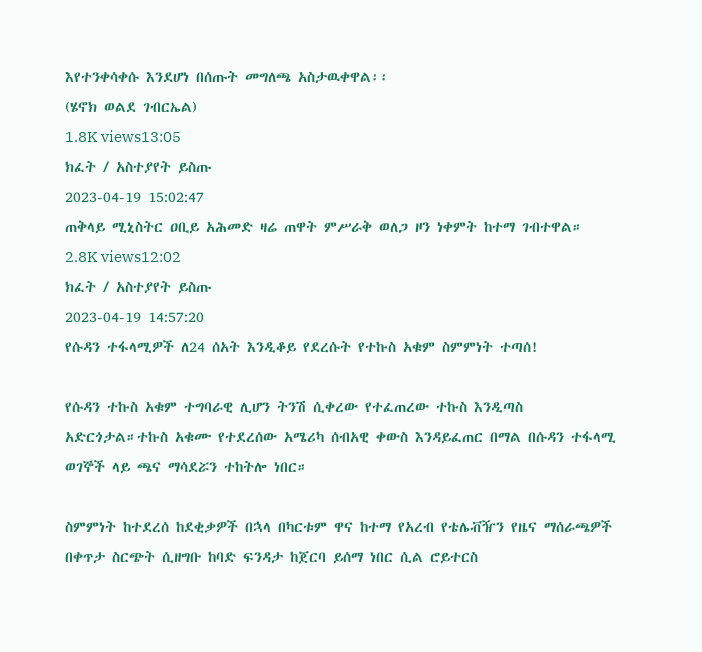እየተንቀሳቀሱ እንደሆነ በሰጡት መግለጫ አስታዉቀዋል፡፡
(ሄኖክ ወልደ ገብርኤል)
1.8K views13:05
ክፈት / አስተያየት ይስጡ
2023-04-19 15:02:47
ጠቅላይ ሚኒስትር ዐቢይ አሕመድ ዛሬ ጠዋት ምሥራቅ ወለጋ ዞን ነቀምት ከተማ ገብተዋል።
2.8K views12:02
ክፈት / አስተያየት ይስጡ
2023-04-19 14:57:20
የሱዳን ተፋላሚዎች ለ24 ሰአት እንዲቆይ የደረሱት የተኩስ አቁም ስምምነት ተጣሰ!

የሱዳን ተኩስ አቁም ተግባራዊ ሊሆን ትንሽ ሲቀረው የተፈጠረው ተኩስ እንዲጣስ አድርጎታል።ተኩስ አቁሙ የተደረሰው አሜሪካ ሰብአዊ ቀውስ እንዳይፈጠር በማል በሱዳን ተፋላሚ ወገኞች ላይ ጫና ማሳደሯን ተከትሎ ነበር።

ስምምነት ከተደረሰ ከደቂቃዎች በኋላ በካርቱም ዋና ከተማ የአረብ የቴሌቭዥን የዜና ማሰራጫዎች በቀጥታ ስርጭት ሲዘግቡ ከባድ ፍንዳታ ከጀርባ ይሰማ ነበር ሲል ሮይተርስ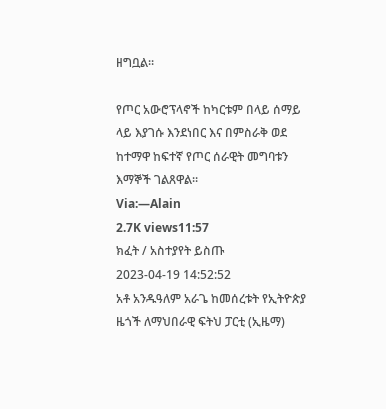ዘግቧል።

የጦር አውሮፕላኖች ከካርቱም በላይ ሰማይ ላይ እያገሱ እንደነበር እና በምስራቅ ወደ ከተማዋ ከፍተኛ የጦር ሰራዊት መግባቱን እማኞች ገልጸዋል።
Via:—Alain
2.7K views11:57
ክፈት / አስተያየት ይስጡ
2023-04-19 14:52:52
አቶ አንዱዓለም አራጌ ከመሰረቱት የኢትዮጵያ ዜጎች ለማህበራዊ ፍትህ ፓርቲ (ኢዜማ)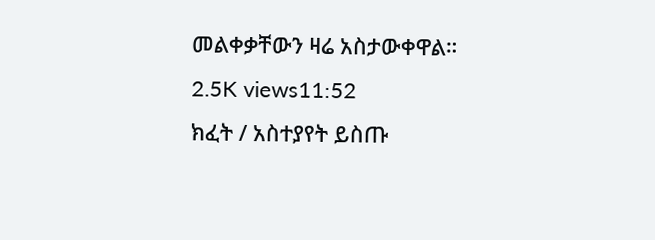መልቀቃቸውን ዛሬ አስታውቀዋል።
2.5K views11:52
ክፈት / አስተያየት ይስጡ